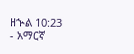ዘኍል 10:23 - አማርኛ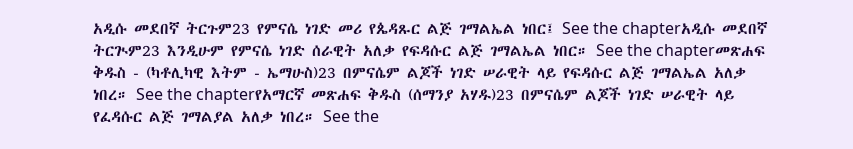አዲሱ መደበኛ ትርጉም23 የምናሴ ነገድ መሪ የጴዳጹር ልጅ ገማልኤል ነበር፤ See the chapterአዲሱ መደበኛ ትርጒም23 እንዲሁም የምናሴ ነገድ ሰራዊት አለቃ የፍዳሱር ልጅ ገማልኤል ነበር። See the chapterመጽሐፍ ቅዱስ - (ካቶሊካዊ እትም - ኤማሁስ)23 በምናሴም ልጆች ነገድ ሠራዊት ላይ የፍዳሱር ልጅ ገማልኤል አለቃ ነበረ። See the chapterየአማርኛ መጽሐፍ ቅዱስ (ሰማንያ አሃዱ)23 በምናሴም ልጆች ነገድ ሠራዊት ላይ የፈዳሱር ልጅ ገማልያል አለቃ ነበረ። See the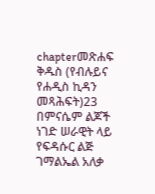chapterመጽሐፍ ቅዱስ (የብሉይና የሐዲስ ኪዳን መጻሕፍት)23 በምናሴም ልጆች ነገድ ሠራዊት ላይ የፍዳሱር ልጅ ገማልኤል አለቃ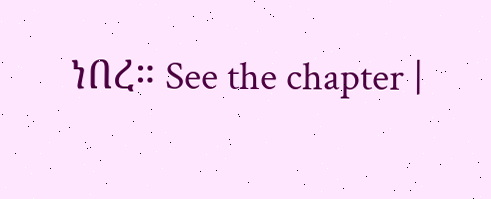ነበረ። See the chapter |